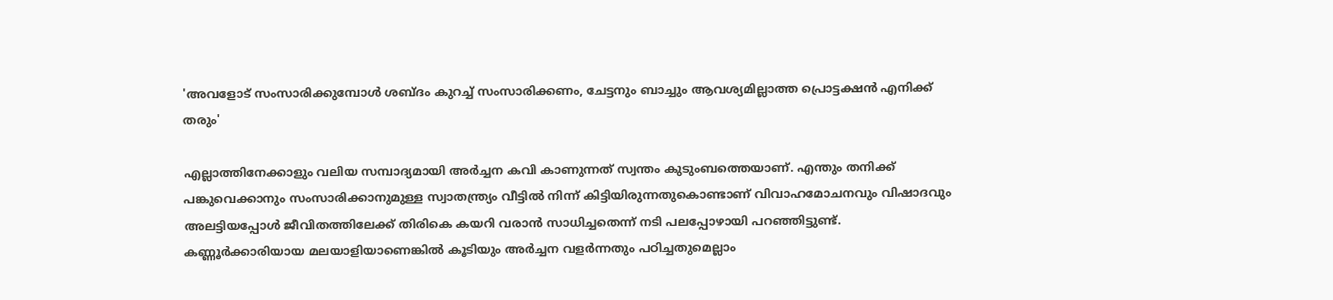'അവളോട് സംസാരിക്കുമ്പോൾ ശബ്ദം കുറച്ച് സംസാരിക്കണം, ചേട്ടനും ബാച്ചും ആവശ്യമില്ലാത്ത പ്രൊട്ടക്ഷൻ എനിക്ക് തരും'

എല്ലാത്തിനേക്കാളും വലിയ സമ്പാദ്യമായി അർച്ചന കവി കാണുന്നത് സ്വന്തം കുടുംബത്തെയാണ്. എന്തും തനിക്ക് പങ്കുവെക്കാനും സംസാരിക്കാനുമുള്ള സ്വാതന്ത്ര്യം വീട്ടിൽ നിന്ന് കിട്ടിയിരുന്നതുകൊണ്ടാണ് വിവാഹമോചനവും വിഷാദവും അലട്ടിയപ്പോൾ ജീവിതത്തിലേക്ക് തിരികെ കയറി വരാൻ സാധിച്ചതെന്ന് നടി പലപ്പോഴായി പറഞ്ഞിട്ടുണ്ട്. കണ്ണൂർക്കാരിയായ മലയാളിയാണെങ്കിൽ കൂടിയും അർച്ചന വളർന്നതും പഠിച്ചതുമെല്ലാം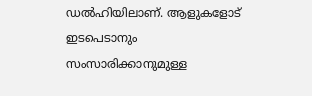ഡൽഹിയിലാണ്. ആളുകളോട് ഇടപെടാനും സംസാരിക്കാനുമുള്ള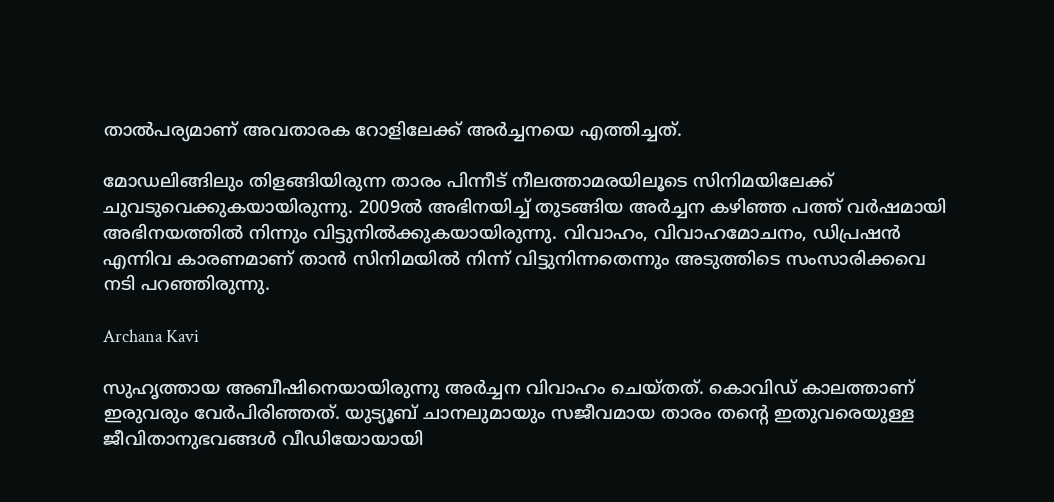താൽപര്യമാണ് അവതാരക റോളിലേക്ക് അർച്ചനയെ എത്തിച്ചത്.

മോഡലിങ്ങിലും തിളങ്ങിയിരുന്ന താരം പിന്നീട് നീലത്താമരയിലൂടെ സിനിമയിലേക്ക് ചുവടുവെക്കുകയായിരുന്നു. 2009ൽ അഭിനയിച്ച് തുടങ്ങിയ അർച്ചന കഴിഞ്ഞ പത്ത് വർഷമായി അഭിനയത്തിൽ നിന്നും വിട്ടുനിൽക്കുകയായിരുന്നു. വിവാഹം, വിവാഹമോചനം, ഡിപ്രഷൻ എന്നിവ കാരണമാണ് താൻ സിനിമയിൽ നിന്ന് വിട്ടുനിന്നതെന്നും അടുത്തിടെ സംസാരിക്കവെ നടി പറഞ്ഞിരുന്നു.

Archana Kavi

സുഹൃത്തായ അബീഷിനെയായിരുന്നു അർച്ചന വിവാഹം ചെയ്തത്. കൊവിഡ് കാലത്താണ് ഇരുവരും വേർപിരിഞ്ഞത്. യുട്യൂബ് ചാനലുമായും സജീവമായ താരം തന്റെ ഇതുവരെയുള്ള ജീവിതാനുഭവങ്ങൾ വീഡിയോയായി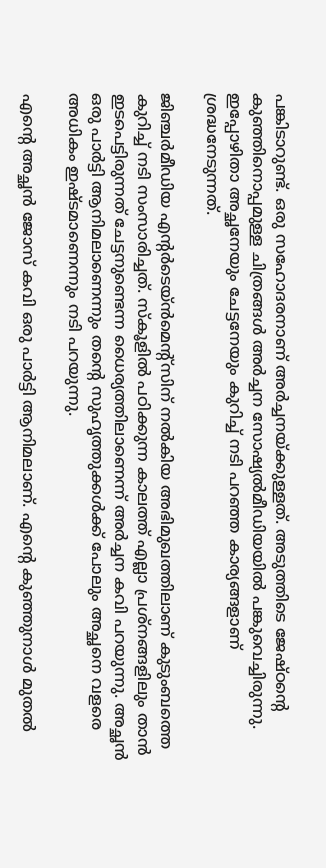പങ്കിടാറുണ്ട്. ഒരു സഹോദരനാണ് അർച്ചനയ്ക്കുള്ളത്. അടുത്തിടെ ജേഷ്ഠന്റെ കുഞ്ഞിനൊപ്പമുള്ള ചിത്രങ്ങൾ അർച്ചന സോഷ്യൽമീഡിയയിൽ പങ്കുവെച്ചിരുന്നു. ഇപ്പോഴിതാ അച്ഛനേയും ചേട്ടനേയും കുറിച്ച് നടി പറഞ്ഞ കാര്യങ്ങളാണ് ശ്രദ്ധനേടുന്നത്.

ജിഞ്ചർമീഡിയ എന്റർടെയ്ൻമെന്റ്സിന് നൽകിയ അഭിമുഖത്തിലാണ് കുടുംബത്തെ കുറിച്ച് നടി സംസാരിച്ചത്. സ്കൂളിൽ പഠിക്കുന്ന കാലത്ത് എല്ലാ പ്രശ്നങ്ങളിലും താൻ ഇടപെട്ടിരുന്നത് ചേട്ടനുണ്ടെന്ന ധൈര്യത്തിലാണെന്ന് അർച്ചന കവി പറയുന്നു. അച്ഛൻ ഒരു പാർട്ടി ആനിമലാണെന്നും തന്റെ സുഹൃത്തുക്കൾക്ക് പോലും അച്ഛനെ വളരെ അധികം ഇഷ്ടമാണെന്നും നടി പറയുന്നു.

എന്റെ അച്ഛൻ ജോസ് കവി ഒരു പാർട്ടി ആനിമലാണ്. എന്റെ കുഞ്ഞുനാൾ മുതൽ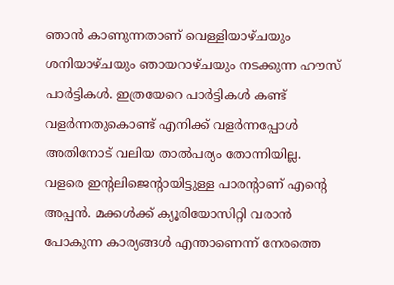ഞാൻ കാണുന്നതാണ് വെള്ളിയാഴ്ചയും ശനിയാഴ്ചയും ഞായറാഴ്ചയും നടക്കുന്ന ഹൗസ് പാർട്ടികൾ. ഇത്രയേറെ പാർ‌ട്ടികൾ കണ്ട് വളർന്നതുകൊണ്ട് എനിക്ക് വളർന്നപ്പോൾ അതിനോട് വലിയ താൽപര്യം തോന്നിയില്ല. വളരെ ഇന്റലിജെന്റായിട്ടുള്ള പാരന്റാണ് എന്റെ അപ്പൻ. മക്കൾക്ക് ക്യൂരിയോസിറ്റി വരാൻ പോകുന്ന കാര്യങ്ങൾ എന്താണെന്ന് നേരത്തെ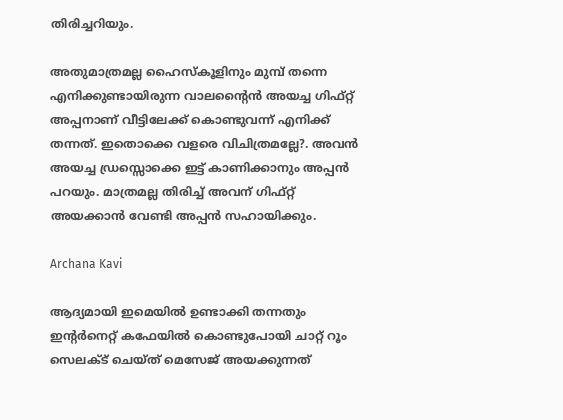തിരിച്ചറിയും.

അതുമാത്രമല്ല ഹൈസ്കൂളിനും മുമ്പ് തന്നെ എനിക്കുണ്ടായിരുന്ന വാലന്റൈൻ അയച്ച ഗിഫ്റ്റ് അപ്പനാണ് വീട്ടിലേക്ക് കൊണ്ടുവന്ന് എനിക്ക് തന്നത്. ഇതൊക്കെ വളരെ വിചിത്രമല്ലേ?. അവൻ അയച്ച ഡ്രസ്സൊക്കെ ഇട്ട് കാണിക്കാനും അപ്പൻ‌ പറയും. മാത്രമല്ല തിരിച്ച് അവന് ഗിഫ്റ്റ് അയക്കാൻ വേണ്ടി അപ്പൻ സഹായിക്കും.

Archana Kavi

ആദ്യമായി ഇമെയിൽ ഉണ്ടാക്കി തന്നതും ഇന്റർനെറ്റ് കഫേയിൽ കൊണ്ടുപോയി ചാറ്റ് റൂം സെലക്ട് ചെയ്ത് മെസേജ് അയക്കുന്നത്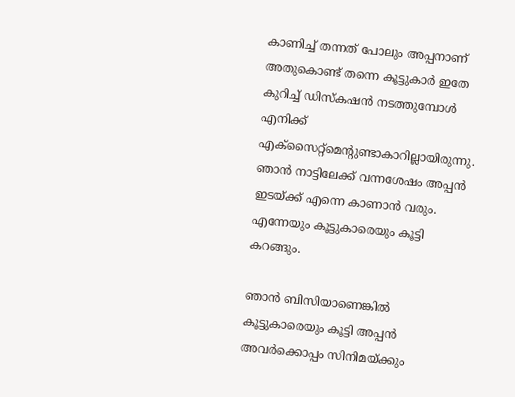കാണിച്ച് തന്നത് പോലും അപ്പനാണ് അതുകൊണ്ട് തന്നെ കൂട്ടുകാർ ഇതേ കുറിച്ച് ഡിസ്കഷൻ നടത്തുമ്പോൾ എനിക്ക് എക്സൈറ്റ്മെന്റുണ്ടാകാറില്ലായിരുന്നു. ഞാൻ നാട്ടിലേക്ക് വന്നശേഷം അപ്പൻ ഇടയ്ക്ക് എന്നെ കാണാൻ വരും. എന്നേയും കൂട്ടുകാരെയും കൂട്ടി കറങ്ങും.

ഞാൻ ബിസിയാണെങ്കിൽ കൂട്ടുകാരെയും കൂട്ടി അപ്പൻ അവർക്കൊപ്പം സിനിമയ്ക്കും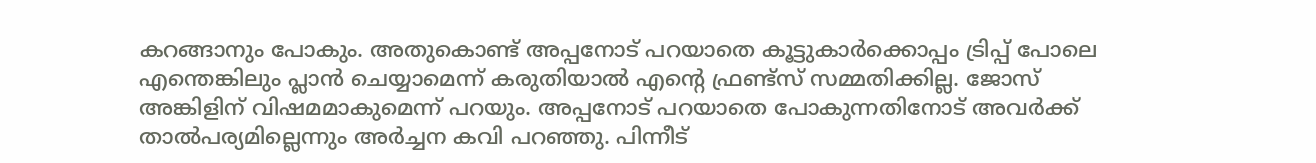കറങ്ങാനും പോകും. അതുകൊണ്ട് അപ്പനോട് പറയാതെ കൂട്ടുകാർക്കൊപ്പം ട്രിപ്പ് പോലെ എന്തെങ്കിലും പ്ലാൻ ചെയ്യാമെന്ന് കരുതിയാൽ എന്റെ ഫ്രണ്ട്സ് സമ്മതിക്കില്ല. ജോസ് അങ്കിളിന് വിഷമമാകുമെന്ന് പറയും. അപ്പനോട് പറയാതെ പോകുന്നതിനോട് അവർക്ക് താൽപര്യമില്ലെന്നും അർച്ചന കവി പറഞ്ഞു. പിന്നീട്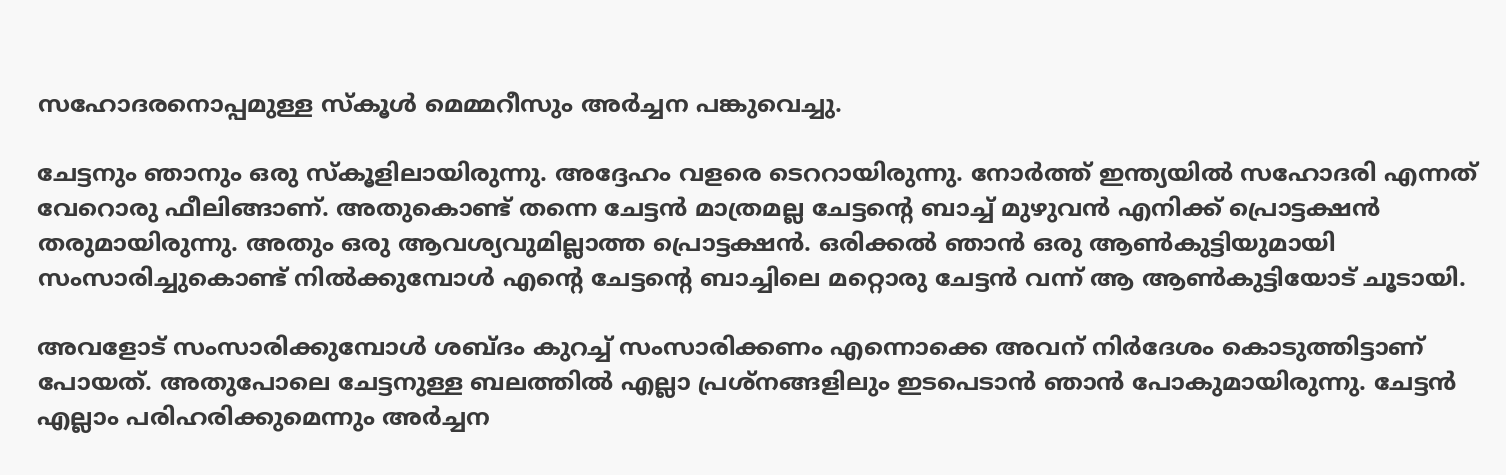സഹോദരനൊപ്പമുള്ള സ്കൂൾ മെമ്മറീസും അർച്ചന പങ്കുവെച്ചു.

ചേട്ടനും ഞാനും ഒരു സ്കൂളിലായിരുന്നു. അദ്ദേഹം വളരെ ടെററായിരുന്നു. നോർത്ത് ഇന്ത്യയിൽ സഹോദരി എന്നത് വേറൊരു ഫീലിങ്ങാണ്. അതുകൊണ്ട് തന്നെ ചേട്ടൻ മാത്രമല്ല ചേട്ടന്റെ ബാച്ച് മുഴുവൻ എനിക്ക് പ്രൊട്ടക്ഷൻ തരുമായിരുന്നു. അതും ഒരു ആവശ്യവുമില്ലാത്ത പ്രൊട്ടക്ഷൻ. ഒരിക്കൽ ഞാൻ ഒരു ആൺകുട്ടിയുമായി സംസാരിച്ചുകൊണ്ട് നിൽക്കുമ്പോൾ എന്റെ ചേട്ടന്റെ ബാച്ചിലെ മറ്റൊരു ചേട്ടൻ വന്ന് ആ ആൺകുട്ടിയോട് ചൂടായി.

അവളോട് സംസാരിക്കുമ്പോൾ ശബ്ദം കുറച്ച് സംസാരിക്കണം എന്നൊക്കെ അവന് നിർദേശം കൊടുത്തിട്ടാണ് പോയത്. അതുപോലെ ചേട്ടനുള്ള ബലത്തിൽ എല്ലാ പ്രശ്നങ്ങളിലും ഇടപെടാൻ ഞാൻ പോകുമായിരുന്നു. ചേട്ടൻ എല്ലാം പരിഹരിക്കുമെന്നും അർച്ചന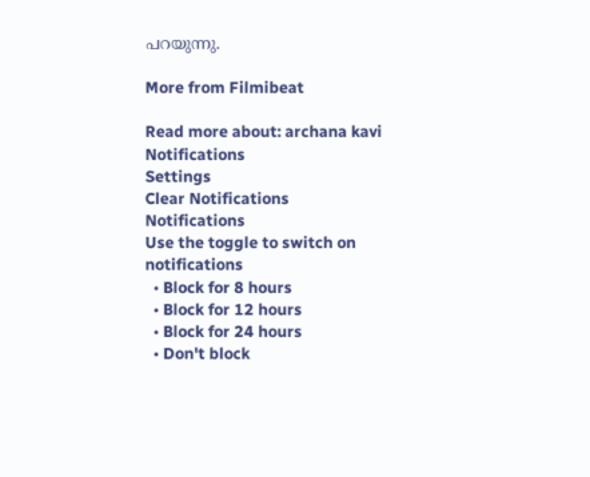പറയുന്നു.

More from Filmibeat

Read more about: archana kavi
Notifications
Settings
Clear Notifications
Notifications
Use the toggle to switch on notifications
  • Block for 8 hours
  • Block for 12 hours
  • Block for 24 hours
  • Don't block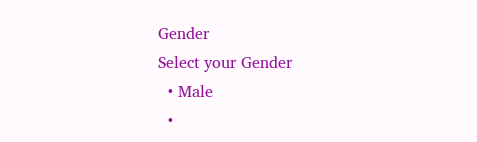Gender
Select your Gender
  • Male
  •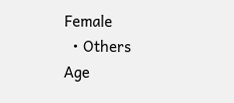Female
  • Others
Age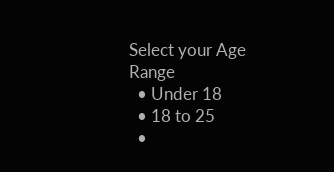Select your Age Range
  • Under 18
  • 18 to 25
  •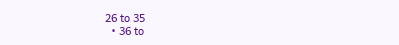26 to 35
  • 36 to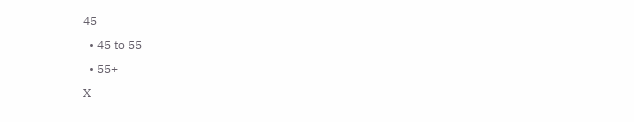45
  • 45 to 55
  • 55+
X